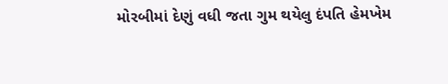મોરબીમાં દેણું વધી જતા ગુમ થયેલુ દંપતિ હેમખેમ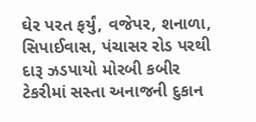ઘેર પરત ફર્યું, વજેપર, શનાળા, સિપાઈવાસ, પંચાસર રોડ પરથી દારૂ ઝડપાયો મોરબી કબીર ટેકરીમાં સસ્તા અનાજની દુકાન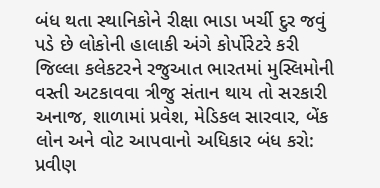બંધ થતા સ્થાનિકોને રીક્ષા ભાડા ખર્ચી દુર જવું પડે છે લોકોની હાલાકી અંગે કોર્પોરેટરે કરી જિલ્લા કલેકટરને રજુઆત ભારતમાં મુસ્લિમોની વસ્તી અટકાવવા ત્રીજુ સંતાન થાય તો સરકારી અનાજ, શાળામાં પ્રવેશ, મેડિકલ સારવાર, બેંક લોન અને વોટ આપવાનો અધિકાર બંધ કરો: પ્રવીણ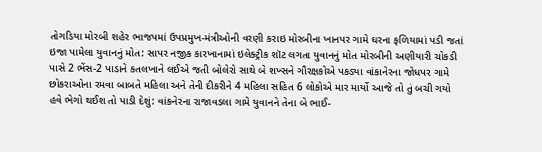તોગડિયા મોરબી શહેર ભાજપમાં ઉપપ્રમુખ-મંત્રીઓની વરણી કરાઇ મોરબીના ખાનપર ગામે ઘરના ફળિયામાં પડી જતાં ઇજા પામેલા યુવાનનું મોત: સાપર નજીક કારખાનામાં ઇલેક્ટ્રીક શૉટ લગતા યુવાનનું મોત મોરબીની અણીયારી ચોકડી પાસે 2 ભેંસ-2 પાડાને કતલખાને લઈએ જતી બોલેરો સાથે બે શખ્સને ગૌરક્ષકોએ પકડ્યા વાંકાનેરના જોધપર ગામે છોકરાઓના રમવા બાબતે મહિલા અને તેની દીકરીને 4 મહિલા સહિત 6 લોકોએ માર માર્યો આજે તો તું બચી ગયો હવે ભેગો થઈશ તો પાડી દેશું: વાંકનેરના રાજાવડલા ગામે યુવાનને તેના બે ભાઈ-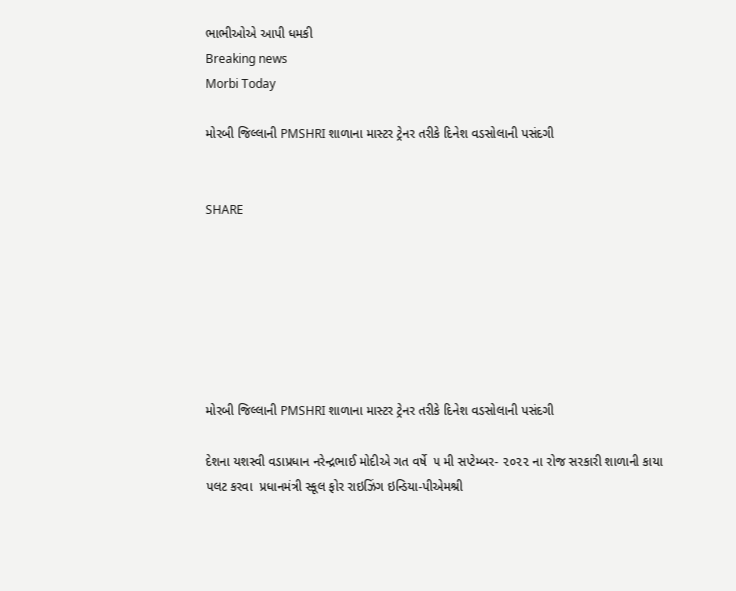ભાભીઓએ આપી ધમકી
Breaking news
Morbi Today

મોરબી જિલ્લાની PMSHRI શાળાના માસ્ટર ટ્રેનર તરીકે દિનેશ વડસોલાની પસંદગી


SHARE







મોરબી જિલ્લાની PMSHRI શાળાના માસ્ટર ટ્રેનર તરીકે દિનેશ વડસોલાની પસંદગી

દેશના યશસ્વી વડાપ્રધાન નરેન્દ્રભાઈ મોદીએ ગત વર્ષે  ૫ મી સપ્ટેમ્બર- ૨૦૨૨ ના રોજ સરકારી શાળાની કાયા પલટ કરવા  પ્રધાનમંત્રી સ્કૂલ ફોર રાઇઝિંગ ઇન્ડિયા-પીએમશ્રી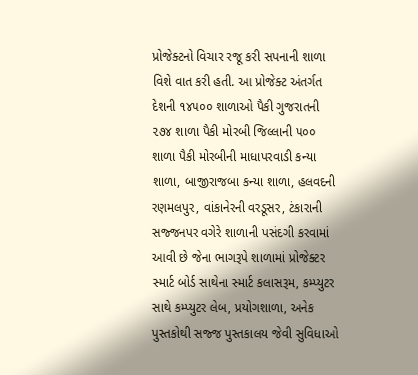પ્રોજેક્ટનો વિચાર રજૂ કરી સપનાની શાળા વિશે વાત કરી હતી. આ પ્રોજેક્ટ અંતર્ગત દેશની ૧૪૫૦૦ શાળાઓ પૈકી ગુજરાતની ૨૭૪ શાળા પૈકી મોરબી જિલ્લાની ૫૦૦ શાળા પૈકી મોરબીની માધાપરવાડી કન્યા શાળા, બાજીરાજબા કન્યા શાળા, હલવદની રણમલપુર, વાંકાનેરની વરડૂસર, ટંકારાની સજ્જનપર વગેરે શાળાની પસંદગી કરવામાં આવી છે જેના ભાગરૂપે શાળામાં પ્રોજેક્ટર સ્માર્ટ બોર્ડ સાથેના સ્માર્ટ કલાસરૂમ, કમ્પ્યુટર સાથે કમ્પ્યુટર લેબ, પ્રયોગશાળા, અનેક પુસ્તકોથી સજ્જ પુસ્તકાલય જેવી સુવિધાઓ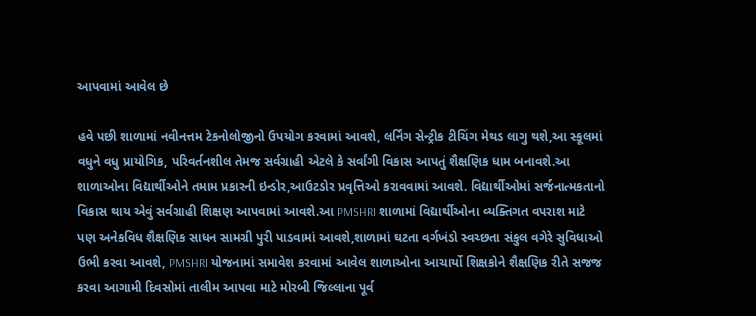આપવામાં આવેલ છે

હવે પછી શાળામાં નવીનત્તમ ટેકનોલોજીનો ઉપયોગ કરવામાં આવશે, લર્નિંગ સેન્ટ્રીક ટીચિંગ મેથડ લાગુ થશે,આ સ્કૂલમાં વધુને વધુ પ્રાયોગિક, પરિવર્તનશીલ તેમજ સર્વગ્રાહી એટલે કે સર્વાંગી વિકાસ આપતું શૈક્ષણિક ધામ બનાવશે.આ શાળાઓના વિદ્યાર્થીઓને તમામ પ્રકારની ઇન્ડોર,આઉટડોર પ્રવૃત્તિઓ કરાવવામાં આવશે. વિદ્યાર્થીઓમાં સર્જનાત્મકતાનો વિકાસ થાય એવું સર્વગ્રાહી શિક્ષણ આપવામાં આવશે.આ PMSHRI શાળામાં વિદ્યાર્થીઓના વ્યક્તિગત વપરાશ માટે  પણ અનેકવિધ શૈક્ષણિક સાધન સામગ્રી પુરી પાડવામાં આવશે,શાળામાં ઘટતા વર્ગખંડો સ્વચ્છતા સંકુલ વગેરે સુવિધાઓ ઉભી કરવા આવશે, PMSHRI યોજનામાં સમાવેશ કરવામાં આવેલ શાળાઓના આચાર્યો શિક્ષકોને શૈક્ષણિક રીતે સજજ કરવા આગામી દિવસોમાં તાલીમ આપવા માટે મોરબી જિલ્લાના પૂર્વ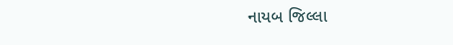નાયબ જિલ્લા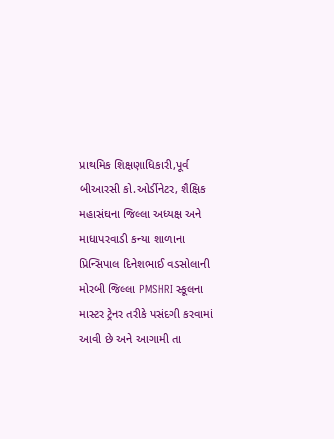પ્રાથમિક શિક્ષણાધિકારી,પૂર્વ બીઆરસી કો.ઓર્ડીનેટર, શૈક્ષિક મહાસંઘના જિલ્લા અધ્યક્ષ અને માધાપરવાડી કન્યા શાળાના પ્રિન્સિપાલ દિનેશભાઈ વડસોલાની મોરબી જિલ્લા PMSHRI સ્કૂલના માસ્ટર ટ્રેનર તરીકે પસંદગી કરવામાં આવી છે અને આગામી તા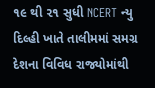૧૯ થી ૨૧ સુધી NCERT ન્યુ દિલ્હી ખાતે તાલીમમાં સમગ્ર દેશના વિવિધ રાજ્યોમાંથી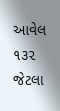આવેલ ૧૩૨ જેટલા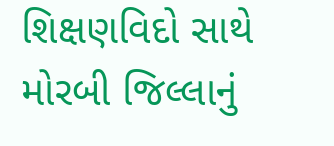શિક્ષણવિદો સાથે મોરબી જિલ્લાનું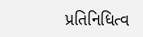પ્રતિનિધિત્વ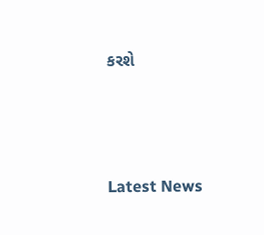કરશે






Latest News